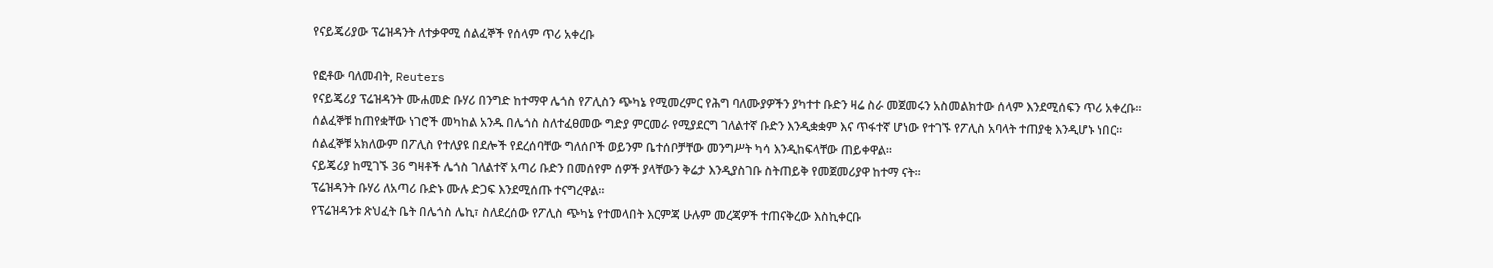የናይጄሪያው ፕሬዝዳንት ለተቃዋሚ ሰልፈኞች የሰላም ጥሪ አቀረቡ

የፎቶው ባለመብት, Reuters
የናይጄሪያ ፕሬዝዳንት ሙሐመድ ቡሃሪ በንግድ ከተማዋ ሌጎስ የፖሊስን ጭካኔ የሚመረምር የሕግ ባለሙያዎችን ያካተተ ቡድን ዛሬ ስራ መጀመሩን አስመልክተው ሰላም እንደሚሰፍን ጥሪ አቀረቡ።
ሰልፈኞቹ ከጠየቋቸው ነገሮች መካከል አንዱ በሌጎስ ስለተፈፀመው ግድያ ምርመራ የሚያደርግ ገለልተኛ ቡድን እንዲቋቋም እና ጥፋተኛ ሆነው የተገኙ የፖሊስ አባላት ተጠያቂ እንዲሆኑ ነበር።
ሰልፈኞቹ አክለውም በፖሊስ የተለያዩ በደሎች የደረሰባቸው ግለሰቦች ወይንም ቤተሰቦቻቸው መንግሥት ካሳ እንዲከፍላቸው ጠይቀዋል።
ናይጄሪያ ከሚገኙ 36 ግዛቶች ሌጎስ ገለልተኛ አጣሪ ቡድን በመሰየም ሰዎች ያላቸውን ቅሬታ እንዲያስገቡ ስትጠይቅ የመጀመሪያዋ ከተማ ናት።
ፕሬዝዳንት ቡሃሪ ለአጣሪ ቡድኑ ሙሉ ድጋፍ እንደሚሰጡ ተናግረዋል።
የፕሬዝዳንቱ ጽህፈት ቤት በሌጎስ ሌኪ፣ ስለደረሰው የፖሊስ ጭካኔ የተመላበት እርምጃ ሁሉም መረጃዎች ተጠናቅረው እስኪቀርቡ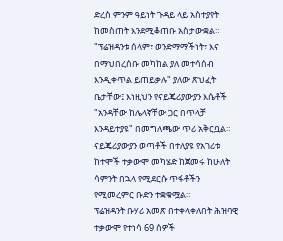ድረስ ምንም ዓይነት ጉዳይ ላይ አስተያየት ከመስጠት እንደሚቆጠቡ አስታውቋል።
"ፕሬዝዳንቱ ሰላም፣ ወንድማማችነት፣ እና በማህበረሰቡ መካከል ያለ መተሳሰብ እንዲቀጥል ይጠይቃሉ" ያለው ጽህፈት ቤታቸው፤ እነዚህን የናይጄሪያውያን እሴቶች "አንዳቸው ከሌላኛቸው ጋር በጥላቻ እንዳይተያዩ" በመግለጫው ጥሪ አቅርቧል።
ናይጄሪያውያን ወጣቶች በተለያዩ የአገሪቱ ከተሞች ተቃውሞ መካሄድ ከጀመሩ ከሁለት ሳምንት በኋላ የሚደርሱ ጥፋቶችን የሚመረምር ቡድን ተቋቁሟል።
ፕሬዝዳንት ቡሃሪ አመጽ በተቀላቀለበት ሕዝባዊ ተቃውሞ የተነሳ 69 ሰዎች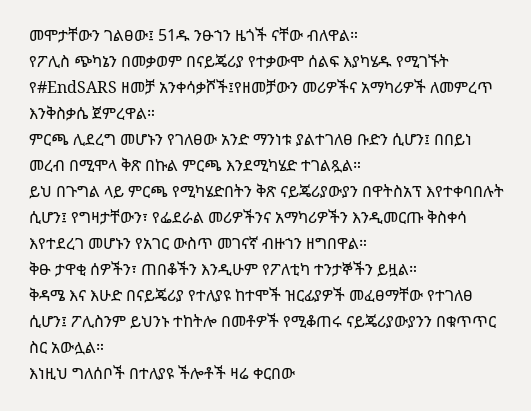መሞታቸውን ገልፀው፤ 51ዱ ንፁኀን ዜጎች ናቸው ብለዋል።
የፖሊስ ጭካኔን በመቃወም በናይጄሪያ የተቃውሞ ሰልፍ እያካሄዱ የሚገኙት የ#EndSARS ዘመቻ አንቀሳቃሾች፤የዘመቻውን መሪዎችና አማካሪዎች ለመምረጥ እንቅስቃሴ ጀምረዋል።
ምርጫ ሊደረግ መሆኑን የገለፀው አንድ ማንነቱ ያልተገለፀ ቡድን ሲሆን፤ በበይነ መረብ በሚሞላ ቅጽ በኩል ምርጫ እንደሚካሄድ ተገልጿል።
ይህ በጉግል ላይ ምርጫ የሚካሄድበትን ቅጽ ናይጄሪያውያን በዋትስአፕ እየተቀባበሉት ሲሆን፤ የግዛታቸውን፣ የፌደራል መሪዎችንና አማካሪዎችን እንዲመርጡ ቅስቀሳ እየተደረገ መሆኑን የአገር ውስጥ መገናኛ ብዙኀን ዘግበዋል።
ቅፁ ታዋቂ ሰዎችን፣ ጠበቆችን እንዲሁም የፖለቲካ ተንታኞችን ይዟል።
ቅዳሜ እና እሁድ በናይጄሪያ የተለያዩ ከተሞች ዝርፊያዎች መፈፀማቸው የተገለፀ ሲሆን፤ ፖሊስንም ይህንኑ ተከትሎ በመቶዎች የሚቆጠሩ ናይጄሪያውያንን በቁጥጥር ስር አውሏል።
እነዚህ ግለሰቦች በተለያዩ ችሎቶች ዛሬ ቀርበው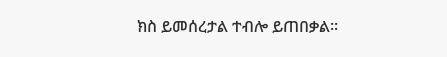ክስ ይመሰረታል ተብሎ ይጠበቃል።